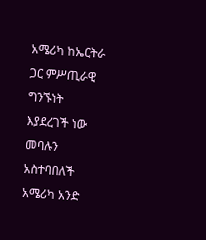አሜሪካ ከኤርትራ ጋር ምሥጢራዊ ግንኙነት እያደረገች ነው መባሉን አስተባበለች
አሜሪካ አንድ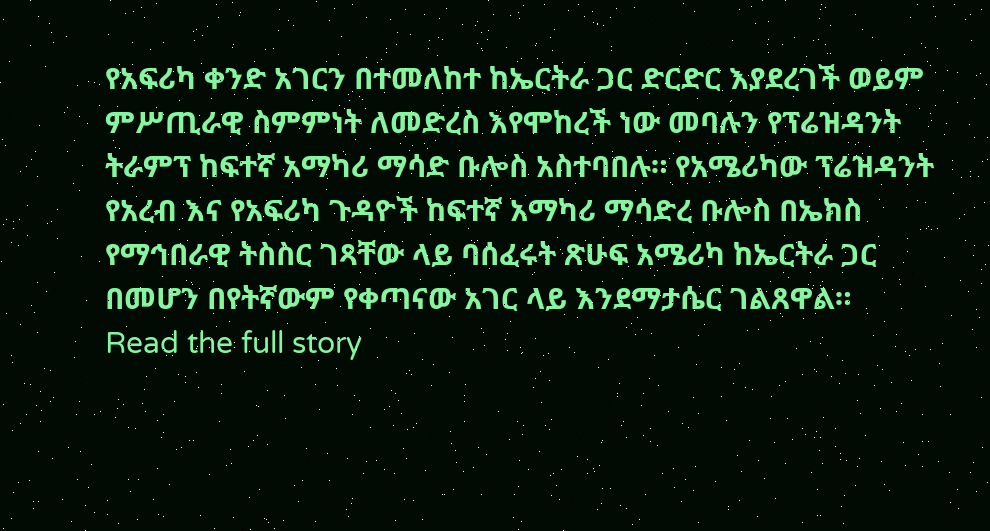የአፍሪካ ቀንድ አገርን በተመለከተ ከኤርትራ ጋር ድርድር እያደረገች ወይም ምሥጢራዊ ስምምነት ለመድረስ እየሞከረች ነው መባሉን የፕሬዝዳንት ትራምፕ ከፍተኛ አማካሪ ማሳድ ቡሎስ አስተባበሉ። የአሜሪካው ፕሬዝዳንት የአረብ እና የአፍሪካ ጉዳዮች ከፍተኛ አማካሪ ማሳድረ ቡሎስ በኤክስ የማኅበራዊ ትስስር ገጻቸው ላይ ባሰፈሩት ጽሁፍ አሜሪካ ከኤርትራ ጋር በመሆን በየትኛውም የቀጣናው አገር ላይ እንደማታሴር ገልጸዋል።
Read the full story